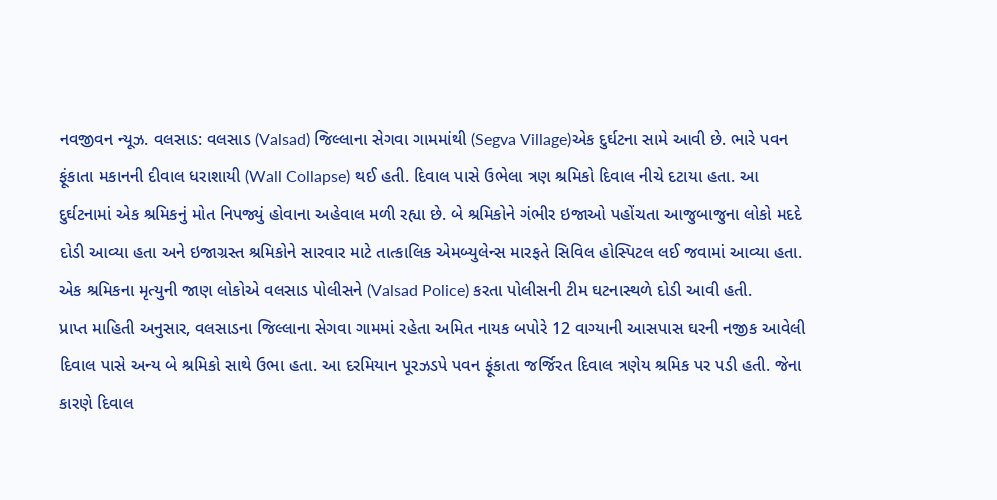નવજીવન ન્યૂઝ. વલસાડ: વલસાડ (Valsad) જિલ્લાના સેગવા ગામમાંથી (Segva Village)એક દુર્ઘટના સામે આવી છે. ભારે પવન ફૂંકાતા મકાનની દીવાલ ધરાશાયી (Wall Collapse) થઈ હતી. દિવાલ પાસે ઉભેલા ત્રણ શ્રમિકો દિવાલ નીચે દટાયા હતા. આ દુર્ઘટનામાં એક શ્રમિકનું મોત નિપજ્યું હોવાના અહેવાલ મળી રહ્યા છે. બે શ્રમિકોને ગંભીર ઇજાઓ પહોંચતા આજુબાજુના લોકો મદદે દોડી આવ્યા હતા અને ઇજાગ્રસ્ત શ્રમિકોને સારવાર માટે તાત્કાલિક એમબ્યુલેન્સ મારફતે સિવિલ હોસ્પિટલ લઈ જવામાં આવ્યા હતા. એક શ્રમિકના મૃત્યુની જાણ લોકોએ વલસાડ પોલીસને (Valsad Police) કરતા પોલીસની ટીમ ઘટનાસ્થળે દોડી આવી હતી.
પ્રાપ્ત માહિતી અનુસાર, વલસાડના જિલ્લાના સેગવા ગામમાં રહેતા અમિત નાયક બપોરે 12 વાગ્યાની આસપાસ ઘરની નજીક આવેલી દિવાલ પાસે અન્ય બે શ્રમિકો સાથે ઉભા હતા. આ દરમિયાન પૂરઝડપે પવન ફૂંકાતા જર્જિરત દિવાલ ત્રણેય શ્રમિક પર પડી હતી. જેના કારણે દિવાલ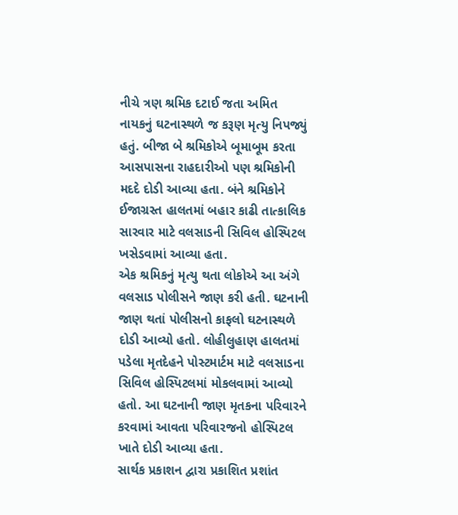નીચે ત્રણ શ્રમિક દટાઈ જતા અમિત નાયકનું ઘટનાસ્થળે જ કરૂણ મૃત્યુ નિપજ્યું હતું. બીજા બે શ્રમિકોએ બૂમાબૂમ કરતા આસપાસના રાહદારીઓ પણ શ્રમિકોની મદદે દોડી આવ્યા હતા. બંને શ્રમિકોને ઈજાગ્રસ્ત હાલતમાં બહાર કાઢી તાત્કાલિક સારવાર માટે વલસાડની સિવિલ હોસ્પિટલ ખસેડવામાં આવ્યા હતા.
એક શ્રમિકનું મૃત્યુ થતા લોકોએ આ અંગે વલસાડ પોલીસને જાણ કરી હતી. ઘટનાની જાણ થતાં પોલીસનો કાફલો ઘટનાસ્થળે દોડી આવ્યો હતો. લોહીલુહાણ હાલતમાં પડેલા મૃતદેહને પોસ્ટમાર્ટમ માટે વલસાડના સિવિલ હોસ્પિટલમાં મોકલવામાં આવ્યો હતો. આ ઘટનાની જાણ મૃતકના પરિવારને કરવામાં આવતા પરિવારજનો હોસ્પિટલ ખાતે દોડી આવ્યા હતા.
સાર્થક પ્રકાશન દ્વારા પ્રકાશિત પ્રશાંત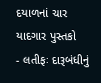દયાળનાં ચાર યાદગાર પુસ્તકો
- લતીફઃ દારૂબંધીનું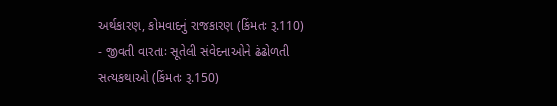અર્થકારણ, કોમવાદનું રાજકારણ (કિંમતઃ રૂ.110)
- જીવતી વારતાઃ સૂતેલી સંવેદનાઓને ઢંઢોળતી સત્યકથાઓ (કિંમતઃ રૂ.150)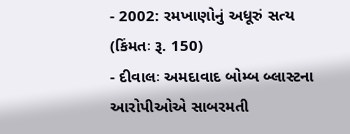- 2002: રમખાણોનું અધૂરું સત્ય (કિંમતઃ રૂ. 150)
- દીવાલઃ અમદાવાદ બોમ્બ બ્લાસ્ટના આરોપીઓએ સાબરમતી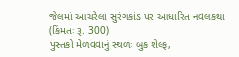જેલમાં આચરેલા સુરંગકાંડ પર આધારિત નવલકથા (કિંમતઃ રૂ. 300)
પુસ્તકો મેળવવાનું સ્થળઃ બુક શેલ્ફ,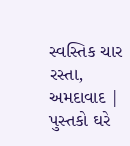સ્વસ્તિક ચાર રસ્તા, અમદાવાદ | પુસ્તકો ઘરે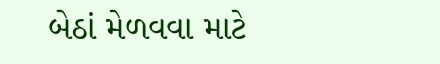બેઠાં મેળવવા માટે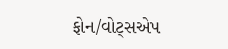ફોન/વોટ્સએપ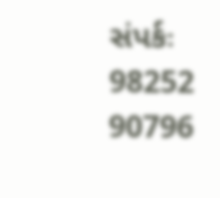સંપર્કઃ 98252 90796